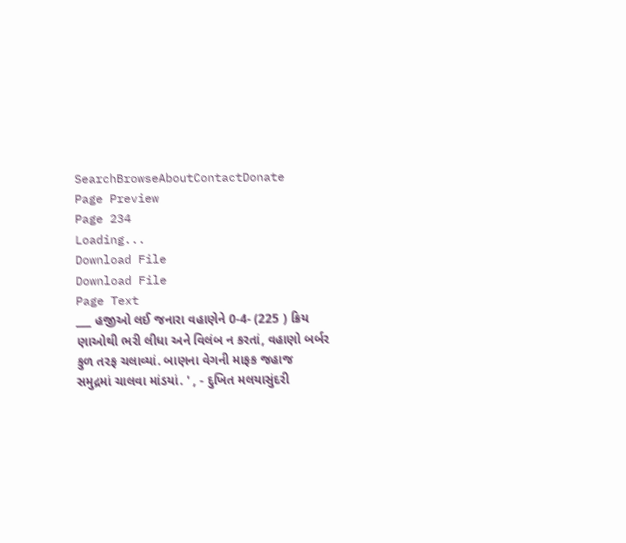SearchBrowseAboutContactDonate
Page Preview
Page 234
Loading...
Download File
Download File
Page Text
___ હજીઓ લઈ જનારા વહાણેને 0-4- (225 ) ક્રિય ણાઓથી ભરી લીધા અને વિલંબ ન કરતાં, વહાણો બર્બર કુળ તરફ ચલાવ્યાં. બાણના વેગની માફક જહાજ સમુદ્રમાં ચાલવા માંડયાં. ' , - દુખિત મલયાસુંદરી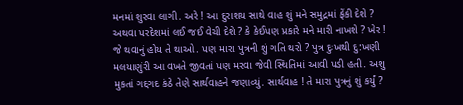મનમાં શુરવા લાગી. અરે ! આ દુરાશય સાથે વાહ શું મને સમુદ્રમાં ફેંકી દેશે ? અથવા પરદેશમાં લઈ જઈ વેચી દેશે ? કે કેઈપણ પ્રકારે મને મારી નાખશે ? ખેર ! જે થવાનું હોય તે થાઓ. પણ મારા પુત્રની શું ગતિ થરો ? પુત્ર દુઃખથી દુ:ખણી મલયાણુંરી આ વખતે જીવતાં પણ મરવા જેવી સ્થિતિમાં આવી પડી હતી. અશુ મુકતાં ગદ્દગદ કંઠે તેણે સાર્થવાહને જણાવ્યું. સાર્થવાહ ! તે મારા પુત્રનું શું કર્યું ?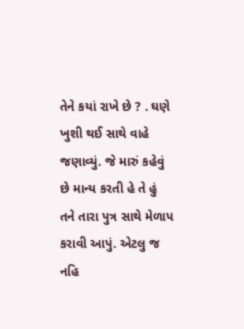તેને કયાં રાખે છે ? . ઘણે ખુશી થઈ સાથે વાહે જણાવ્યું. જે મારું કહેવું છે માન્ય કરતી હે તે હું તને તારા પુત્ર સાથે મેળાપ કરાવી આપું. એટલુ જ નહિ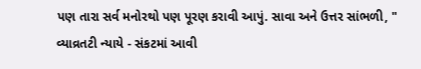પણ તારા સર્વ મનોરથો પણ પૂરણ કરાવી આપું. સાવા અને ઉત્તર સાંભળી, " વ્યાવ્રતટી ન્યાયે - સંકટમાં આવી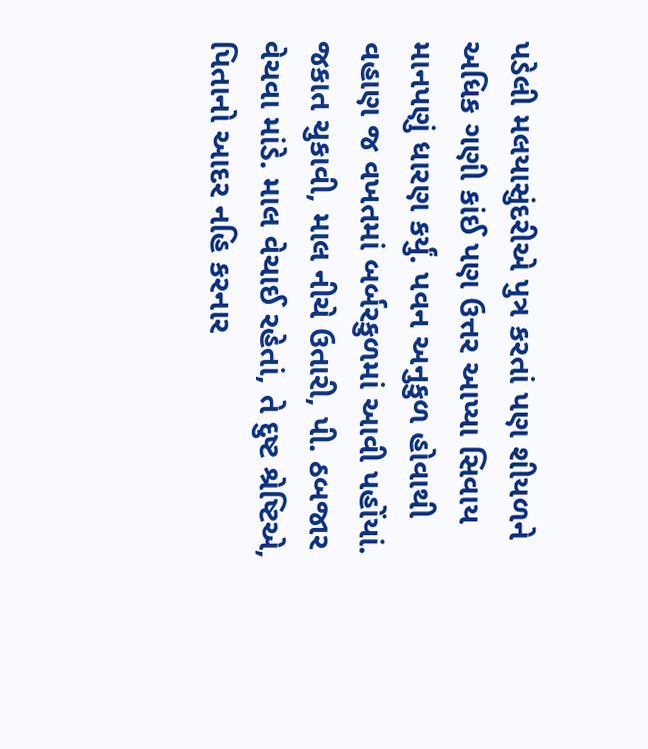પડેલી મલયાસુંદરીએ પુત્ર કરતાં પણ શીયળને અધિક ગણી કાંઈ પણ ઉત્તર આપ્યા સિવાય માનપણું ધારણ કર્યું. પવન અનુકુળ હોવાથી વહાણ જ વખતમાં બર્બરકુળમાં આવી પહોંયાં. જકાત ચુકાવી, માલ નીચે ઉતારી, પી. ઠબજાર વેચવા માંડે. માલ વેચાઈ રહેતાં, તે દુષ્ટ શ્રેષ્ટિએ, પિતાનો આદર નહિ કરનાર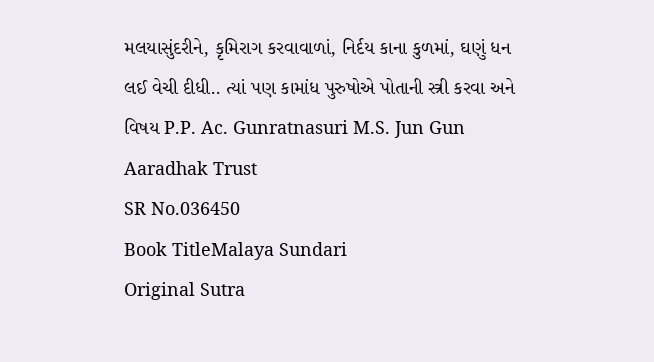મલયાસુંદરીને, કૃમિરાગ કરવાવાળાં, નિર્દય કાના કુળમાં, ઘણું ધન લઈ વેચી દીધી.. ત્યાં પણ કામાંધ પુરુષોએ પોતાની સ્ત્રી કરવા અને વિષય P.P. Ac. Gunratnasuri M.S. Jun Gun Aaradhak Trust
SR No.036450
Book TitleMalaya Sundari
Original Sutra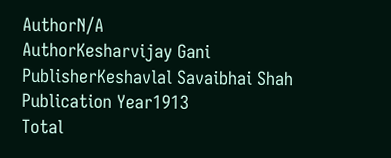AuthorN/A
AuthorKesharvijay Gani
PublisherKeshavlal Savaibhai Shah
Publication Year1913
Total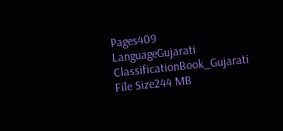Pages409
LanguageGujarati
ClassificationBook_Gujarati
File Size244 MB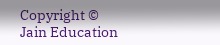Copyright © Jain Education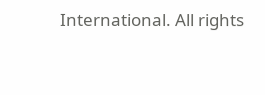International. All rights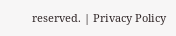reserved. | Privacy Policy